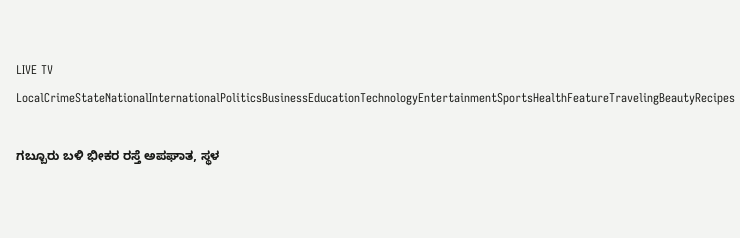LIVE TV LocalCrimeStateNationalInternationalPoliticsBusinessEducationTechnologyEntertainmentSportsHealthFeatureTravelingBeautyRecipes

ಗಬ್ಬೂರು ಬಳಿ ಭೀಕರ ರಸ್ತೆ ಅಪಘಾತ, ಸ್ಥಳ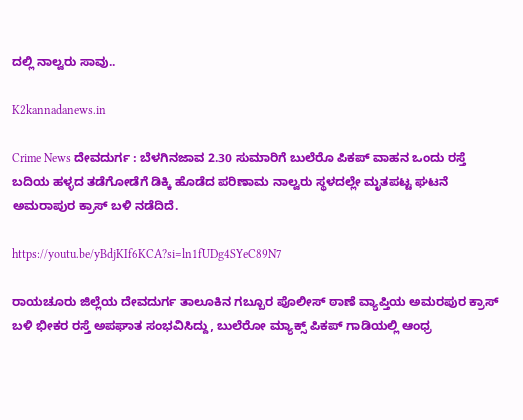ದಲ್ಲಿ ನಾಲ್ವರು ಸಾವು..

K2kannadanews.in

Crime News ದೇವದುರ್ಗ : ಬೆಳಗಿನಜಾವ 2.30 ಸುಮಾರಿಗೆ ಬುಲೆರೊ ಪಿಕಪ್ ವಾಹನ ಒಂದು ರಸ್ತೆ ಬದಿಯ ಹಳ್ಳದ ತಡೆಗೋಡೆಗೆ ಡಿಕ್ಕಿ ಹೊಡೆದ ಪರಿಣಾಮ ನಾಲ್ವರು ಸ್ಥಳದಲ್ಲೇ ಮೃತಪಟ್ಟ ಘಟನೆ ಅಮರಾಪುರ ಕ್ರಾಸ್ ಬಳಿ ನಡೆದಿದೆ.

https://youtu.be/yBdjKIf6KCA?si=ln1fUDg4SYeC89N7

ರಾಯಚೂರು ಜಿಲ್ಲೆಯ ದೇವದುರ್ಗ ತಾಲೂಕಿನ ಗಬ್ಬೂರ ಪೊಲೀಸ್ ಠಾಣೆ ವ್ಯಾಪ್ತಿಯ ಅಮರಪುರ ಕ್ರಾಸ್ ಬಳಿ ಭೀಕರ ರಸ್ತೆ ಅಪಘಾತ ಸಂಭವಿಸಿದ್ದು, ಬುಲೆರೋ ಮ್ಯಾಕ್ಸ್ ಪಿಕಪ್ ಗಾಡಿಯಲ್ಲಿ ಆಂಧ್ರ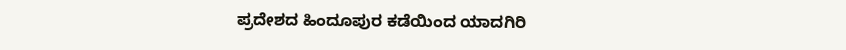ಪ್ರದೇಶದ ಹಿಂದೂಪುರ ಕಡೆಯಿಂದ ಯಾದಗಿರಿ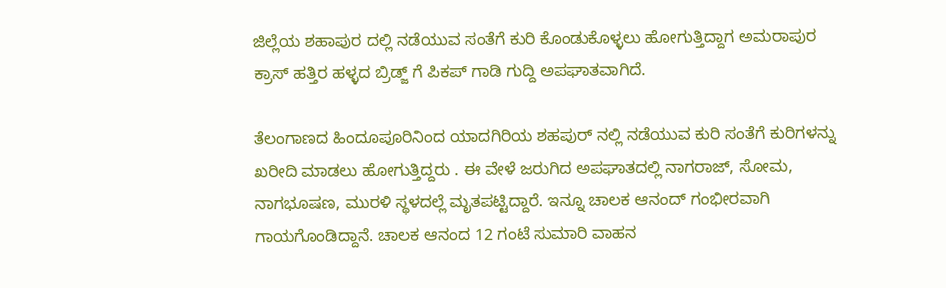ಜಿಲ್ಲೆಯ ಶಹಾಪುರ ದಲ್ಲಿ ನಡೆಯುವ ಸಂತೆಗೆ ಕುರಿ ಕೊಂಡುಕೊಳ್ಳಲು ಹೋಗುತ್ತಿದ್ದಾಗ ಅಮರಾಪುರ ಕ್ರಾಸ್ ಹತ್ತಿರ ಹಳ್ಳದ ಬ್ರಿಡ್ಜ್ ಗೆ ಪಿಕಪ್ ಗಾಡಿ ಗುದ್ದಿ ಅಪಘಾತವಾಗಿದೆ.

ತೆಲಂಗಾಣದ ಹಿಂದೂಪೂರಿನಿಂದ ಯಾದಗಿರಿಯ ಶಹಪುರ್ ನಲ್ಲಿ ನಡೆಯುವ ಕುರಿ ಸಂತೆಗೆ ಕುರಿಗಳನ್ನು ಖರೀದಿ ಮಾಡಲು ಹೋಗುತ್ತಿದ್ದರು . ಈ ವೇಳೆ ಜರುಗಿದ ಅಪಘಾತದಲ್ಲಿ ನಾಗರಾಜ್, ಸೋಮ, ನಾಗಭೂಷಣ, ಮುರಳಿ ಸ್ಥಳದಲ್ಲೆ ಮೃತಪಟ್ಟಿದ್ದಾರೆ. ಇನ್ನೂ ಚಾಲಕ ಆನಂದ್ ಗಂಭೀರವಾಗಿ ಗಾಯಗೊಂಡಿದ್ದಾನೆ. ಚಾಲಕ ಆನಂದ 12 ಗಂಟೆ ಸುಮಾರಿ ವಾಹನ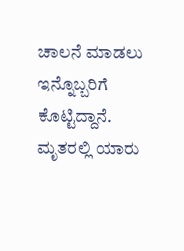ಚಾಲನೆ ಮಾಡಲು ಇನ್ನೊಬ್ಬರಿಗೆ ಕೊಟ್ಟಿದ್ದಾನೆ. ಮೃತರಲ್ಲಿ ಯಾರು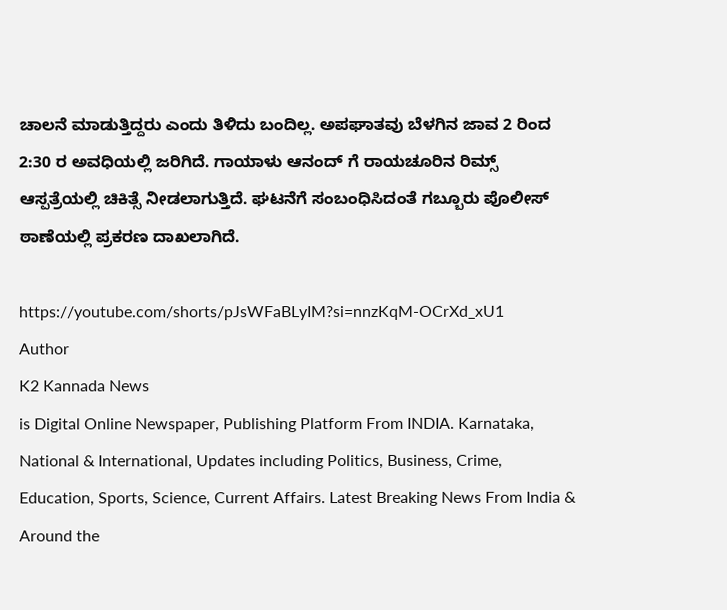ಚಾಲನೆ ಮಾಡುತ್ತಿದ್ದರು ಎಂದು ತಿಳಿದು ಬಂದಿಲ್ಲ. ಅಪಘಾತವು ಬೆಳಗಿನ ಜಾವ 2 ರಿಂದ 2:30 ರ ಅವಧಿಯಲ್ಲಿ ಜರಿಗಿದೆ. ಗಾಯಾಳು ಆನಂದ್ ಗೆ ರಾಯಚೂರಿನ ರಿಮ್ಸ್ ಆಸ್ಪತ್ರೆಯಲ್ಲಿ ಚಿಕಿತ್ಸೆ ನೀಡಲಾಗುತ್ತಿದೆ. ಘಟನೆಗೆ ಸಂಬಂಧಿಸಿದಂತೆ ಗಬ್ಬೂರು ಪೊಲೀಸ್ ಠಾಣೆಯಲ್ಲಿ ಪ್ರಕರಣ ದಾಖಲಾಗಿದೆ.

https://youtube.com/shorts/pJsWFaBLyIM?si=nnzKqM-OCrXd_xU1
Author
K2 Kannada News
is Digital Online Newspaper, Publishing Platform From INDIA. Karnataka, National & International, Updates including Politics, Business, Crime, Education, Sports, Science, Current Affairs. Latest Breaking News From India & Around the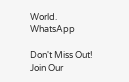World.
WhatsApp

Don't Miss Out! Join Our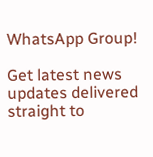WhatsApp Group!

Get latest news updates delivered straight to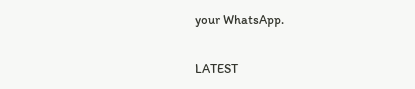your WhatsApp.

LATEST